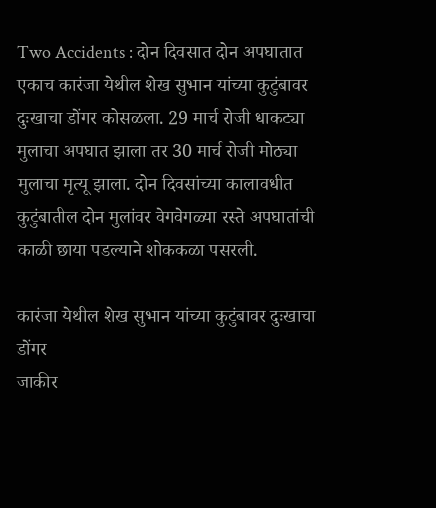Two Accidents : दोन दिवसात दोन अपघातात एकाच कारंजा येथील शेख सुभान यांच्या कुटुंबावर दुःखाचा डोंगर कोसळला. 29 मार्च रोजी धाकट्या मुलाचा अपघात झाला तर 30 मार्च रोजी मोठ्या मुलाचा मृत्यू झाला. दोन दिवसांच्या कालावधीत कुटुंबातील दोन मुलांवर वेगवेगळ्या रस्ते अपघातांची काळी छाया पडल्याने शोककळा पसरली.

कारंजा येथील शेख सुभान यांच्या कुटुंबावर दुःखाचा डोंगर
जाकीर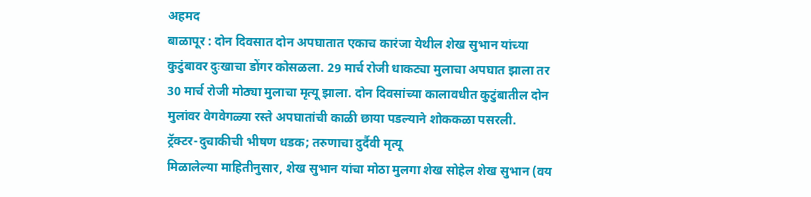अहमद
बाळापूर : दोन दिवसात दोन अपघातात एकाच कारंजा येथील शेख सुभान यांच्या कुटुंबावर दुःखाचा डोंगर कोसळला. 29 मार्च रोजी धाकट्या मुलाचा अपघात झाला तर 30 मार्च रोजी मोठ्या मुलाचा मृत्यू झाला. दोन दिवसांच्या कालावधीत कुटुंबातील दोन मुलांवर वेगवेगळ्या रस्ते अपघातांची काळी छाया पडल्याने शोककळा पसरली.
ट्रॅक्टर-दुचाकीची भीषण धडक; तरुणाचा दुर्दैवी मृत्यू
मिळालेल्या माहितीनुसार, शेख सुभान यांचा मोठा मुलगा शेख सोहेल शेख सुभान (वय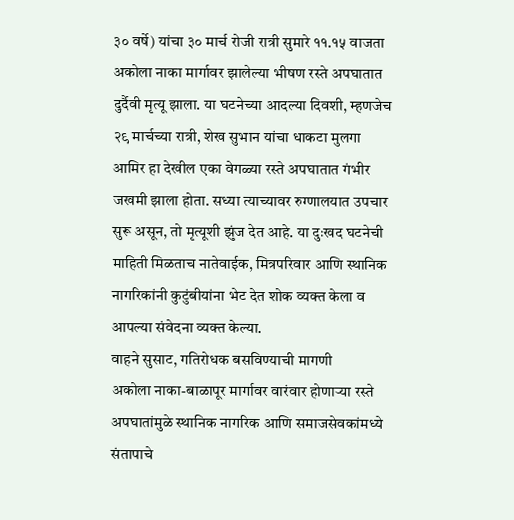३० वर्षे) यांचा ३० मार्च रोजी रात्री सुमारे ११.१५ वाजता अकोला नाका मार्गावर झालेल्या भीषण रस्ते अपघातात दुर्दैवी मृत्यू झाला. या घटनेच्या आदल्या दिवशी, म्हणजेच २९ मार्चच्या रात्री, शेख सुभान यांचा धाकटा मुलगा आमिर हा देखील एका वेगळ्या रस्ते अपघातात गंभीर जखमी झाला होता. सध्या त्याच्यावर रुग्णालयात उपचार सुरू असून, तो मृत्यूशी झुंज देत आहे. या दुःखद घटनेची माहिती मिळताच नातेवाईक, मित्रपरिवार आणि स्थानिक नागरिकांनी कुटुंबीयांना भेट देत शोक व्यक्त केला व आपल्या संवेदना व्यक्त केल्या.
वाहने सुसाट, गतिरोधक बसविण्याची मागणी
अकोला नाका-बाळापूर मार्गावर वारंवार होणाऱ्या रस्ते अपघातांमुळे स्थानिक नागरिक आणि समाजसेवकांमध्ये संतापाचे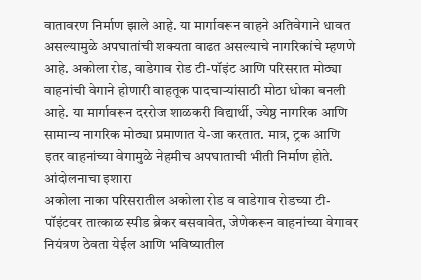वातावरण निर्माण झाले आहे. या मार्गावरून वाहने अतिवेगाने धावत असल्यामुळे अपघातांची शक्यता वाढत असल्याचे नागरिकांचे म्हणणे आहे. अकोला रोड, वाडेगाव रोड टी-पॉइंट आणि परिसरात मोठ्या वाहनांची वेगाने होणारी वाहतूक पादचाऱ्यांसाठी मोठा धोका बनली आहे. या मार्गावरून दररोज शाळकरी विद्यार्थी, ज्येष्ठ नागरिक आणि सामान्य नागरिक मोठ्या प्रमाणात ये-जा करतात. मात्र, ट्रक आणि इतर वाहनांच्या वेगामुळे नेहमीच अपघाताची भीती निर्माण होते.
आंदोलनाचा इशारा
अकोला नाका परिसरातील अकोला रोड व वाडेगाव रोडच्या टी-पॉइंटवर तात्काळ स्पीड ब्रेकर बसवावेत, जेणेकरून वाहनांच्या वेगावर नियंत्रण ठेवता येईल आणि भविष्यातील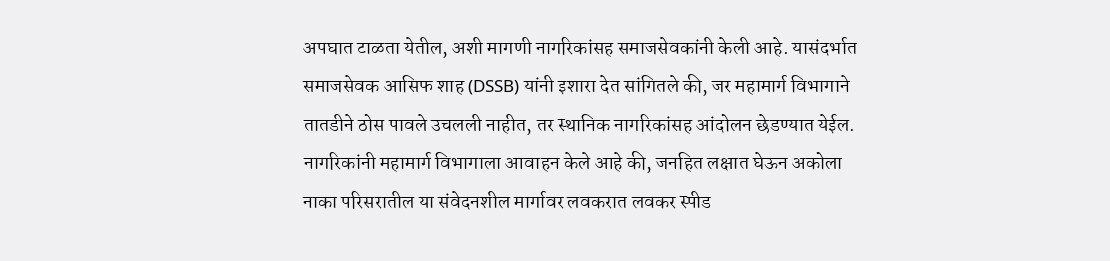अपघात टाळता येतील, अशी मागणी नागरिकांसह समाजसेवकांनी केली आहे. यासंदर्भात समाजसेवक आसिफ शाह (DSSB) यांनी इशारा देत सांगितले की, जर महामार्ग विभागाने तातडीने ठोस पावले उचलली नाहीत, तर स्थानिक नागरिकांसह आंदोलन छेडण्यात येईल. नागरिकांनी महामार्ग विभागाला आवाहन केले आहे की, जनहित लक्षात घेऊन अकोला नाका परिसरातील या संवेदनशील मार्गावर लवकरात लवकर स्पीड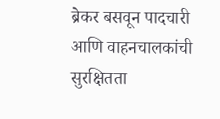ब्रेकर बसवून पादचारी आणि वाहनचालकांची सुरक्षितता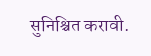सुनिश्चित करावी.